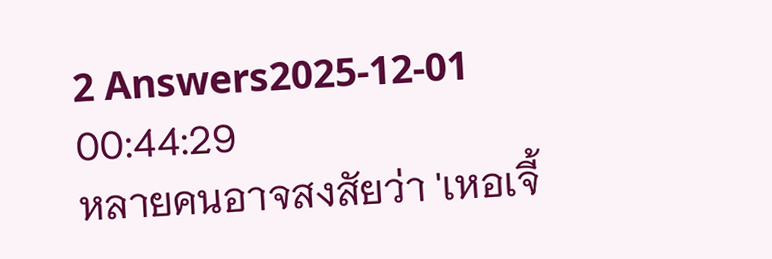2 Answers2025-12-01 00:44:29
หลายคนอาจสงสัยว่า 'เหอเจี้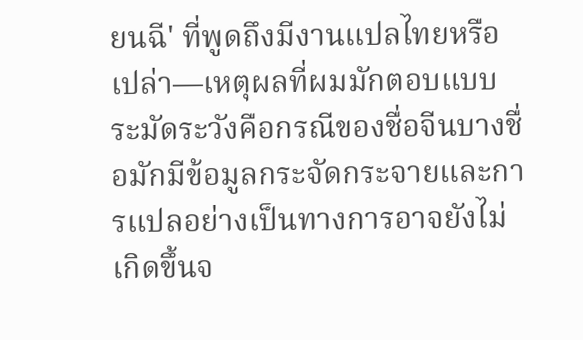ยนฉี' ที่พูดถึงมีงานแปลไทยหรือเปล่า—เหตุผลที่ผมมักตอบแบบระมัดระวังคือกรณีของชื่อจีนบางชื่อมักมีข้อมูลกระจัดกระจายและการแปลอย่างเป็นทางการอาจยังไม่เกิดขึ้นจ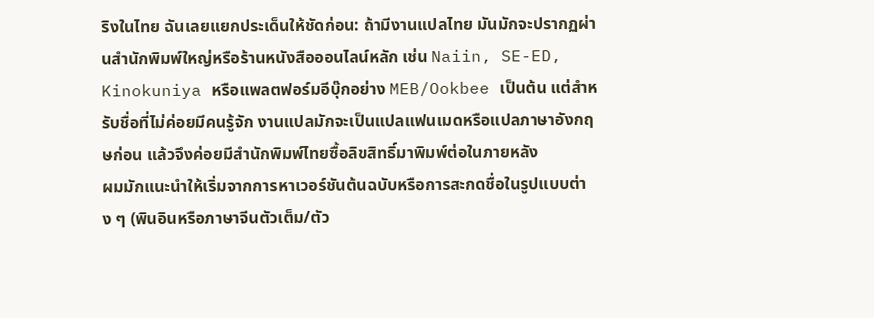ริงในไทย ฉันเลยแยกประเด็นให้ชัดก่อน: ถ้ามีงานแปลไทย มันมักจะปรากฏผ่านสำนักพิมพ์ใหญ่หรือร้านหนังสือออนไลน์หลัก เช่น Naiin, SE-ED, Kinokuniya หรือแพลตฟอร์มอีบุ๊กอย่าง MEB/Ookbee เป็นต้น แต่สำหรับชื่อที่ไม่ค่อยมีคนรู้จัก งานแปลมักจะเป็นแปลแฟนเมดหรือแปลภาษาอังกฤษก่อน แล้วจึงค่อยมีสำนักพิมพ์ไทยซื้อลิขสิทธิ์มาพิมพ์ต่อในภายหลัง
ผมมักแนะนำให้เริ่มจากการหาเวอร์ชันต้นฉบับหรือการสะกดชื่อในรูปแบบต่าง ๆ (พินอินหรือภาษาจีนตัวเต็ม/ตัว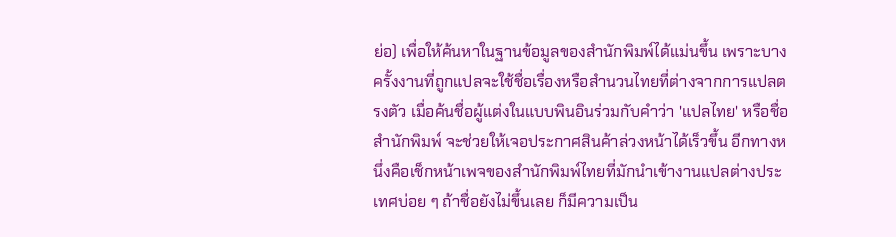ย่อ) เพื่อให้ค้นหาในฐานข้อมูลของสำนักพิมพ์ได้แม่นขึ้น เพราะบางครั้งงานที่ถูกแปลจะใช้ชื่อเรื่องหรือสำนวนไทยที่ต่างจากการแปลตรงตัว เมื่อค้นชื่อผู้แต่งในแบบพินอินร่วมกับคำว่า 'แปลไทย' หรือชื่อสำนักพิมพ์ จะช่วยให้เจอประกาศสินค้าล่วงหน้าได้เร็วขึ้น อีกทางหนึ่งคือเช็กหน้าเพจของสำนักพิมพ์ไทยที่มักนำเข้างานแปลต่างประเทศบ่อย ๆ ถ้าชื่อยังไม่ขึ้นเลย ก็มีความเป็น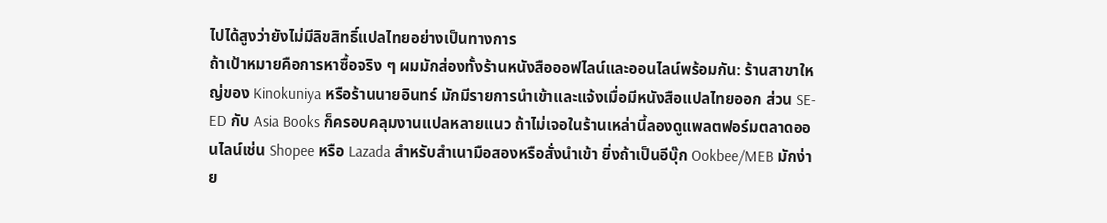ไปได้สูงว่ายังไม่มีลิขสิทธิ์แปลไทยอย่างเป็นทางการ
ถ้าเป้าหมายคือการหาซื้อจริง ๆ ผมมักส่องทั้งร้านหนังสือออฟไลน์และออนไลน์พร้อมกัน: ร้านสาขาใหญ่ของ Kinokuniya หรือร้านนายอินทร์ มักมีรายการนำเข้าและแจ้งเมื่อมีหนังสือแปลไทยออก ส่วน SE-ED กับ Asia Books ก็ครอบคลุมงานแปลหลายแนว ถ้าไม่เจอในร้านเหล่านี้ลองดูแพลตฟอร์มตลาดออนไลน์เช่น Shopee หรือ Lazada สำหรับสำเนามือสองหรือสั่งนำเข้า ยิ่งถ้าเป็นอีบุ๊ก Ookbee/MEB มักง่าย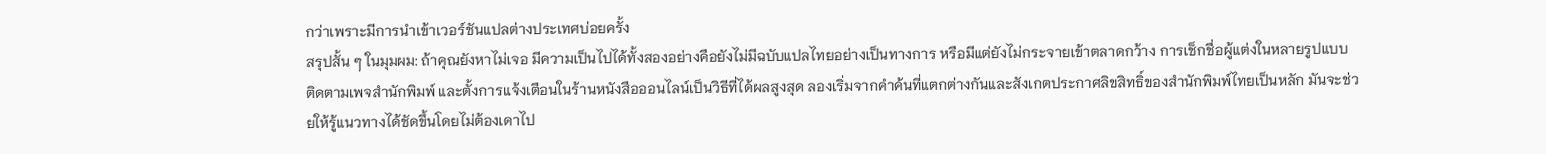กว่าเพราะมีการนำเข้าเวอร์ชันแปลต่างประเทศบ่อยครั้ง
สรุปสั้น ๆ ในมุมผม: ถ้าคุณยังหาไม่เจอ มีความเป็นไปได้ทั้งสองอย่างคือยังไม่มีฉบับแปลไทยอย่างเป็นทางการ หรือมีแต่ยังไม่กระจายเข้าตลาดกว้าง การเช็กชื่อผู้แต่งในหลายรูปแบบ ติดตามเพจสำนักพิมพ์ และตั้งการแจ้งเตือนในร้านหนังสือออนไลน์เป็นวิธีที่ได้ผลสูงสุด ลองเริ่มจากคำค้นที่แตกต่างกันและสังเกตประกาศลิขสิทธิ์ของสำนักพิมพ์ไทยเป็นหลัก มันจะช่วยให้รู้แนวทางได้ชัดขึ้นโดยไม่ต้องเดาไป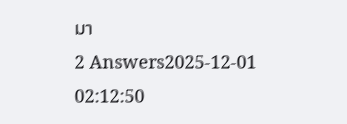มา
2 Answers2025-12-01 02:12:50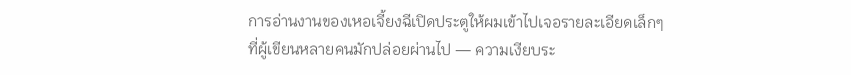การอ่านงานของเหอเจี้ยงฉีเปิดประตูให้ผมเข้าไปเจอรายละเอียดเล็กๆ ที่ผู้เขียนหลายคนมักปล่อยผ่านไป — ความเงียบระ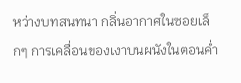หว่างบทสนทนา กลิ่นอากาศในซอยเล็กๆ การเคลื่อนของเงาบนผนังในตอนค่ำ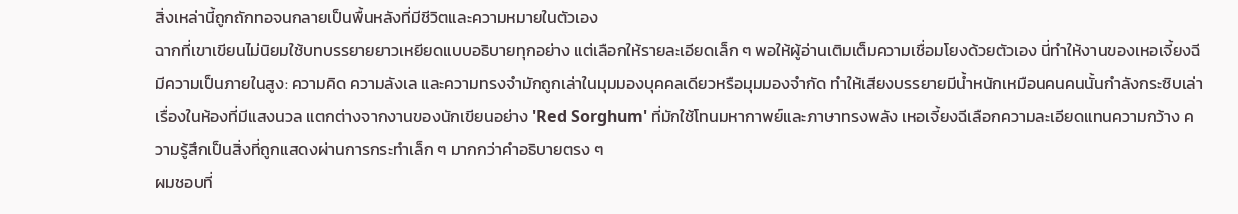สิ่งเหล่านี้ถูกถักทอจนกลายเป็นพื้นหลังที่มีชีวิตและความหมายในตัวเอง
ฉากที่เขาเขียนไม่นิยมใช้บทบรรยายยาวเหยียดแบบอธิบายทุกอย่าง แต่เลือกให้รายละเอียดเล็ก ๆ พอให้ผู้อ่านเติมเต็มความเชื่อมโยงด้วยตัวเอง นี่ทำให้งานของเหอเจี้ยงฉีมีความเป็นภายในสูง: ความคิด ความลังเล และความทรงจำมักถูกเล่าในมุมมองบุคคลเดียวหรือมุมมองจำกัด ทำให้เสียงบรรยายมีน้ำหนักเหมือนคนคนนั้นกำลังกระซิบเล่าเรื่องในห้องที่มีแสงนวล แตกต่างจากงานของนักเขียนอย่าง 'Red Sorghum' ที่มักใช้โทนมหากาพย์และภาษาทรงพลัง เหอเจี้ยงฉีเลือกความละเอียดแทนความกว้าง ความรู้สึกเป็นสิ่งที่ถูกแสดงผ่านการกระทำเล็ก ๆ มากกว่าคำอธิบายตรง ๆ
ผมชอบที่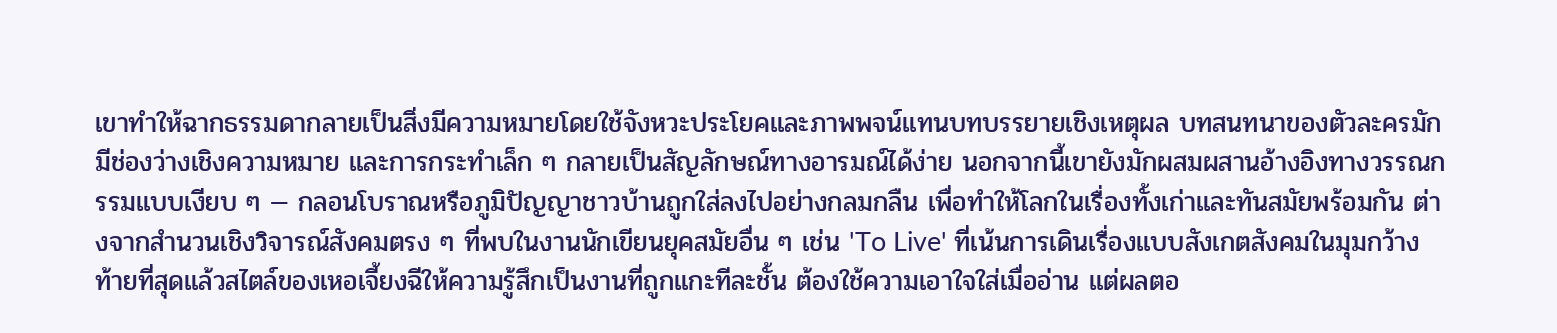เขาทำให้ฉากธรรมดากลายเป็นสิ่งมีความหมายโดยใช้จังหวะประโยคและภาพพจน์แทนบทบรรยายเชิงเหตุผล บทสนทนาของตัวละครมักมีช่องว่างเชิงความหมาย และการกระทำเล็ก ๆ กลายเป็นสัญลักษณ์ทางอารมณ์ได้ง่าย นอกจากนี้เขายังมักผสมผสานอ้างอิงทางวรรณกรรมแบบเงียบ ๆ — กลอนโบราณหรือภูมิปัญญาชาวบ้านถูกใส่ลงไปอย่างกลมกลืน เพื่อทำให้โลกในเรื่องทั้งเก่าและทันสมัยพร้อมกัน ต่างจากสำนวนเชิงวิจารณ์สังคมตรง ๆ ที่พบในงานนักเขียนยุคสมัยอื่น ๆ เช่น 'To Live' ที่เน้นการเดินเรื่องแบบสังเกตสังคมในมุมกว้าง
ท้ายที่สุดแล้วสไตล์ของเหอเจี้ยงฉีให้ความรู้สึกเป็นงานที่ถูกแกะทีละชั้น ต้องใช้ความเอาใจใส่เมื่ออ่าน แต่ผลตอ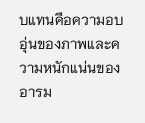บแทนคือความอบอุ่นของภาพและความหนักแน่นของอารม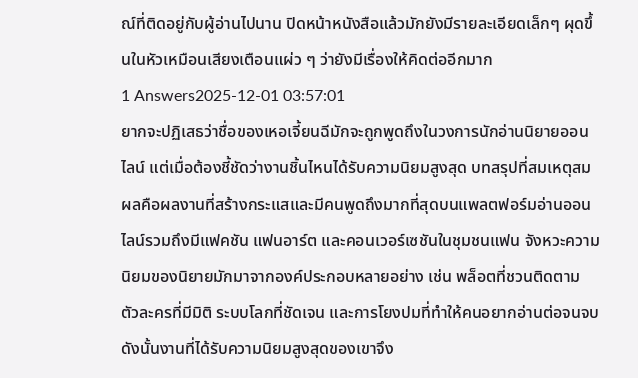ณ์ที่ติดอยู่กับผู้อ่านไปนาน ปิดหน้าหนังสือแล้วมักยังมีรายละเอียดเล็กๆ ผุดขึ้นในหัวเหมือนเสียงเตือนแผ่ว ๆ ว่ายังมีเรื่องให้คิดต่ออีกมาก
1 Answers2025-12-01 03:57:01
ยากจะปฏิเสธว่าชื่อของเหอเจี้ยนฉีมักจะถูกพูดถึงในวงการนักอ่านนิยายออนไลน์ แต่เมื่อต้องชี้ชัดว่างานชิ้นไหนได้รับความนิยมสูงสุด บทสรุปที่สมเหตุสมผลคือผลงานที่สร้างกระแสและมีคนพูดถึงมากที่สุดบนแพลตฟอร์มอ่านออนไลน์รวมถึงมีแฟคชัน แฟนอาร์ต และคอนเวอร์เซชันในชุมชนแฟน จังหวะความนิยมของนิยายมักมาจากองค์ประกอบหลายอย่าง เช่น พล็อตที่ชวนติดตาม ตัวละครที่มีมิติ ระบบโลกที่ชัดเจน และการโยงปมที่ทำให้คนอยากอ่านต่อจนจบ ดังนั้นงานที่ได้รับความนิยมสูงสุดของเขาจึง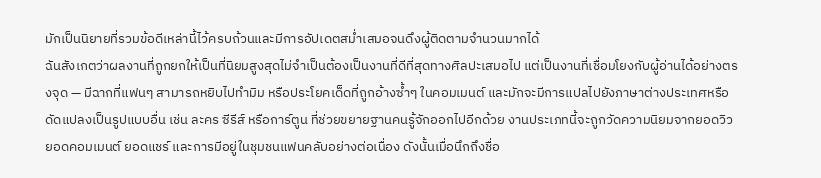มักเป็นนิยายที่รวมข้อดีเหล่านี้ไว้ครบถ้วนและมีการอัปเดตสม่ำเสมอจนดึงผู้ติดตามจำนวนมากได้
ฉันสังเกตว่าผลงานที่ถูกยกให้เป็นที่นิยมสูงสุดไม่จำเป็นต้องเป็นงานที่ดีที่สุดทางศิลปะเสมอไป แต่เป็นงานที่เชื่อมโยงกับผู้อ่านได้อย่างตรงจุด — มีฉากที่แฟนๆ สามารถหยิบไปทำมิม หรือประโยคเด็ดที่ถูกอ้างซ้ำๆ ในคอมเมนต์ และมักจะมีการแปลไปยังภาษาต่างประเทศหรือดัดแปลงเป็นรูปแบบอื่น เช่น ละคร ซีรีส์ หรือการ์ตูน ที่ช่วยขยายฐานคนรู้จักออกไปอีกด้วย งานประเภทนี้จะถูกวัดความนิยมจากยอดวิว ยอดคอมเมนต์ ยอดแชร์ และการมีอยู่ในชุมชนแฟนคลับอย่างต่อเนื่อง ดังนั้นเมื่อนึกถึงชื่อ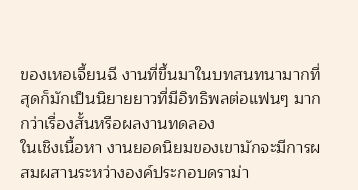ของเหอเจี้ยนฉี งานที่ขึ้นมาในบทสนทนามากที่สุดก็มักเป็นนิยายยาวที่มีอิทธิพลต่อแฟนๆ มากกว่าเรื่องสั้นหรือผลงานทดลอง
ในเชิงเนื้อหา งานยอดนิยมของเขามักจะมีการผสมผสานระหว่างองค์ประกอบดราม่า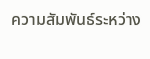ความสัมพันธ์ระหว่าง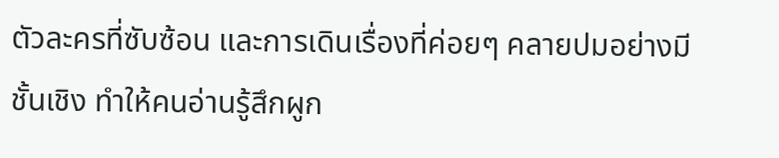ตัวละครที่ซับซ้อน และการเดินเรื่องที่ค่อยๆ คลายปมอย่างมีชั้นเชิง ทำให้คนอ่านรู้สึกผูก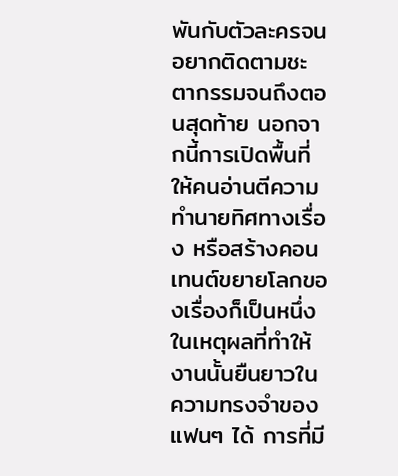พันกับตัวละครจนอยากติดตามชะตากรรมจนถึงตอนสุดท้าย นอกจากนี้การเปิดพื้นที่ให้คนอ่านตีความ ทำนายทิศทางเรื่อง หรือสร้างคอนเทนต์ขยายโลกของเรื่องก็เป็นหนึ่งในเหตุผลที่ทำให้งานนั้นยืนยาวในความทรงจำของแฟนๆ ได้ การที่มี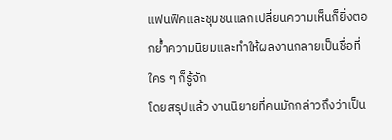แฟนฟิคและชุมชนแลกเปลี่ยนความเห็นก็ยิ่งตอกย้ำความนิยมและทำให้ผลงานกลายเป็นชื่อที่ใคร ๆ ก็รู้จัก
โดยสรุปแล้ว งานนิยายที่คนมักกล่าวถึงว่าเป็น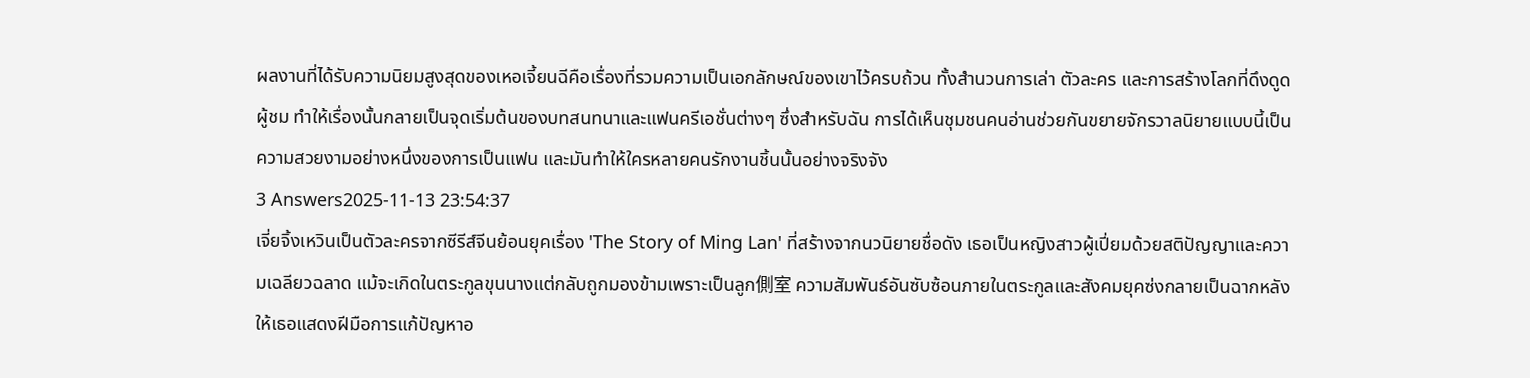ผลงานที่ได้รับความนิยมสูงสุดของเหอเจี้ยนฉีคือเรื่องที่รวมความเป็นเอกลักษณ์ของเขาไว้ครบถ้วน ทั้งสำนวนการเล่า ตัวละคร และการสร้างโลกที่ดึงดูดผู้ชม ทำให้เรื่องนั้นกลายเป็นจุดเริ่มต้นของบทสนทนาและแฟนครีเอชั่นต่างๆ ซึ่งสำหรับฉัน การได้เห็นชุมชนคนอ่านช่วยกันขยายจักรวาลนิยายแบบนี้เป็นความสวยงามอย่างหนึ่งของการเป็นแฟน และมันทำให้ใครหลายคนรักงานชิ้นนั้นอย่างจริงจัง
3 Answers2025-11-13 23:54:37
เจี่ยจิ้งเหวินเป็นตัวละครจากซีรีส์จีนย้อนยุคเรื่อง 'The Story of Ming Lan' ที่สร้างจากนวนิยายชื่อดัง เธอเป็นหญิงสาวผู้เปี่ยมด้วยสติปัญญาและความเฉลียวฉลาด แม้จะเกิดในตระกูลขุนนางแต่กลับถูกมองข้ามเพราะเป็นลูก側室 ความสัมพันธ์อันซับซ้อนภายในตระกูลและสังคมยุคซ่งกลายเป็นฉากหลังให้เธอแสดงฝีมือการแก้ปัญหาอ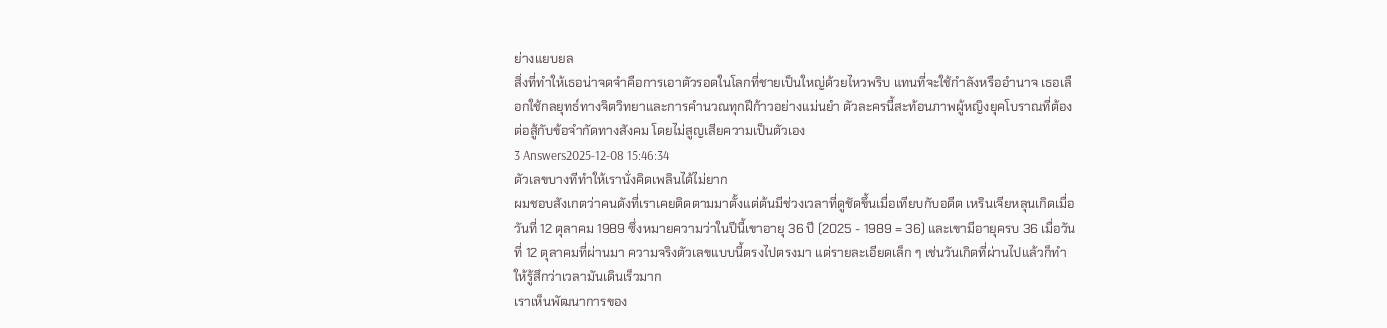ย่างแยบยล
สิ่งที่ทำให้เธอน่าจดจำคือการเอาตัวรอดในโลกที่ชายเป็นใหญ่ด้วยไหวพริบ แทนที่จะใช้กำลังหรืออำนาจ เธอเลือกใช้กลยุทธ์ทางจิตวิทยาและการคำนวณทุกฝีก้าวอย่างแม่นยำ ตัวละครนี้สะท้อนภาพผู้หญิงยุคโบราณที่ต้องต่อสู้กับข้อจำกัดทางสังคม โดยไม่สูญเสียความเป็นตัวเอง
3 Answers2025-12-08 15:46:34
ตัวเลขบางทีทำให้เรานั่งคิดเพลินได้ไม่ยาก
ผมชอบสังเกตว่าคนดังที่เราเคยติดตามมาตั้งแต่ต้นมีช่วงเวลาที่ดูชัดขึ้นเมื่อเทียบกับอดีต เหรินเจียหลุนเกิดเมื่อวันที่ 12 ตุลาคม 1989 ซึ่งหมายความว่าในปีนี้เขาอายุ 36 ปี (2025 - 1989 = 36) และเขามีอายุครบ 36 เมื่อวันที่ 12 ตุลาคมที่ผ่านมา ความจริงตัวเลขแบบนี้ตรงไปตรงมา แต่รายละเอียดเล็ก ๆ เช่นวันเกิดที่ผ่านไปแล้วก็ทำให้รู้สึกว่าเวลามันเดินเร็วมาก
เราเห็นพัฒนาการของ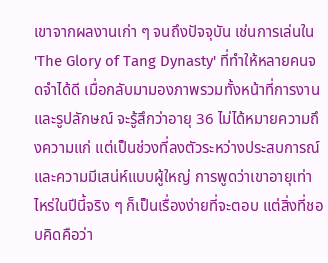เขาจากผลงานเก่า ๆ จนถึงปัจจุบัน เช่นการเล่นใน 'The Glory of Tang Dynasty' ที่ทำให้หลายคนจดจำได้ดี เมื่อกลับมามองภาพรวมทั้งหน้าที่การงานและรูปลักษณ์ จะรู้สึกว่าอายุ 36 ไม่ได้หมายความถึงความแก่ แต่เป็นช่วงที่ลงตัวระหว่างประสบการณ์และความมีเสน่ห์แบบผู้ใหญ่ การพูดว่าเขาอายุเท่าไหร่ในปีนี้จริง ๆ ก็เป็นเรื่องง่ายที่จะตอบ แต่สิ่งที่ชอบคิดคือว่า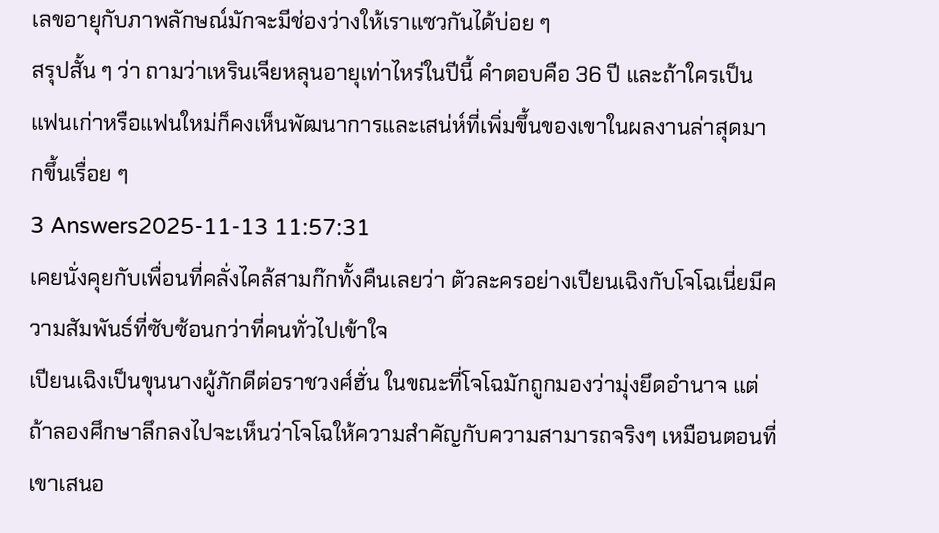เลขอายุกับภาพลักษณ์มักจะมีช่องว่างให้เราแซวกันได้บ่อย ๆ
สรุปสั้น ๆ ว่า ถามว่าเหรินเจียหลุนอายุเท่าไหร่ในปีนี้ คำตอบคือ 36 ปี และถ้าใครเป็นแฟนเก่าหรือแฟนใหม่ก็คงเห็นพัฒนาการและเสน่ห์ที่เพิ่มขึ้นของเขาในผลงานล่าสุดมากขึ้นเรื่อย ๆ
3 Answers2025-11-13 11:57:31
เคยนั่งคุยกับเพื่อนที่คลั่งไคล้สามก๊กทั้งคืนเลยว่า ตัวละครอย่างเปียนเฉิงกับโจโฉเนี่ยมีความสัมพันธ์ที่ซับซ้อนกว่าที่คนทั่วไปเข้าใจ
เปียนเฉิงเป็นขุนนางผู้ภักดีต่อราชวงศ์ฮั่น ในขณะที่โจโฉมักถูกมองว่ามุ่งยึดอำนาจ แต่ถ้าลองศึกษาลึกลงไปจะเห็นว่าโจโฉให้ความสำคัญกับความสามารถจริงๆ เหมือนตอนที่เขาเสนอ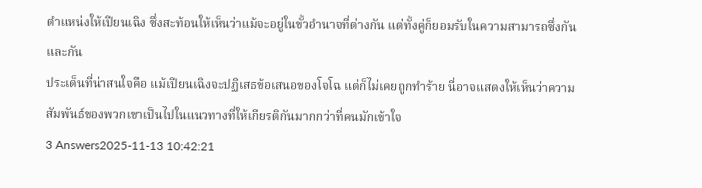ตำแหน่งให้เปียนเฉิง ซึ่งสะท้อนให้เห็นว่าแม้จะอยู่ในขั้วอำนาจที่ต่างกัน แต่ทั้งคู่ก็ยอมรับในความสามารถซึ่งกันและกัน
ประเด็นที่น่าสนใจคือ แม้เปียนเฉิงจะปฏิเสธข้อเสนอของโจโฉ แต่ก็ไม่เคยถูกทำร้าย นี่อาจแสดงให้เห็นว่าความสัมพันธ์ของพวกเขาเป็นไปในแนวทางที่ให้เกียรติกันมากกว่าที่คนมักเข้าใจ
3 Answers2025-11-13 10:42:21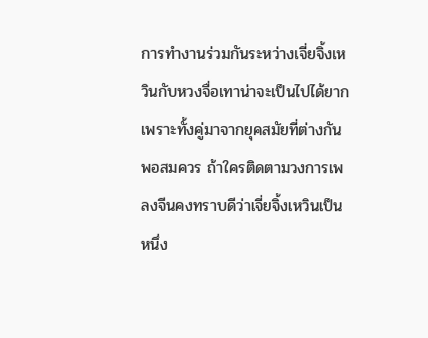การทำงานร่วมกันระหว่างเจี่ยจิ้งเหวินกับหวงจื่อเทาน่าจะเป็นไปได้ยากเพราะทั้งคู่มาจากยุคสมัยที่ต่างกันพอสมควร ถ้าใครติดตามวงการเพลงจีนคงทราบดีว่าเจี่ยจิ้งเหวินเป็นหนึ่ง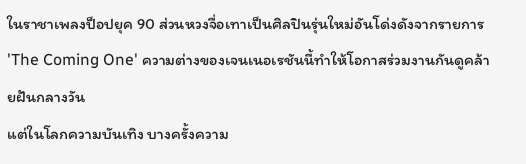ในราชาเพลงป็อปยุค 90 ส่วนหวงจื่อเทาเป็นศิลปินรุ่นใหม่อันโด่งดังจากรายการ 'The Coming One' ความต่างของเจนเนอเรชันนี้ทำให้โอกาสร่วมงานกันดูคล้ายฝันกลางวัน
แต่ในโลกความบันเทิง บางครั้งความ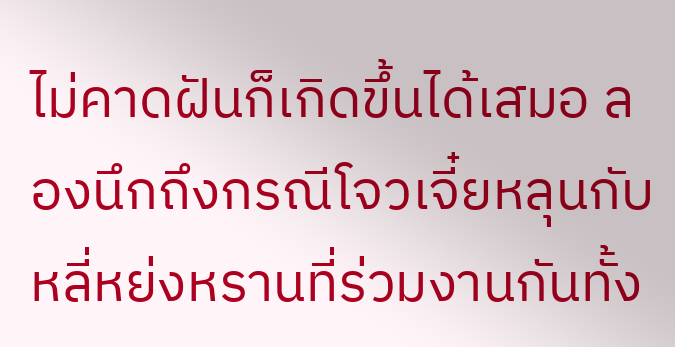ไม่คาดฝันก็เกิดขึ้นได้เสมอ ลองนึกถึงกรณีโจวเจี๋ยหลุนกับหลี่หย่งหรานที่ร่วมงานกันทั้ง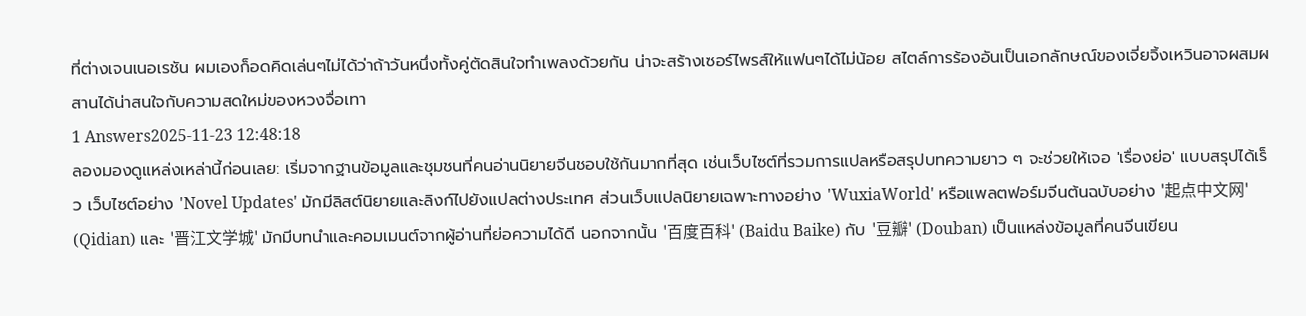ที่ต่างเจนเนอเรชัน ผมเองก็อดคิดเล่นๆไม่ได้ว่าถ้าวันหนึ่งทั้งคู่ตัดสินใจทำเพลงด้วยกัน น่าจะสร้างเซอร์ไพรส์ให้แฟนๆได้ไม่น้อย สไตล์การร้องอันเป็นเอกลักษณ์ของเจี่ยจิ้งเหวินอาจผสมผสานได้น่าสนใจกับความสดใหม่ของหวงจื่อเทา
1 Answers2025-11-23 12:48:18
ลองมองดูแหล่งเหล่านี้ก่อนเลย: เริ่มจากฐานข้อมูลและชุมชนที่คนอ่านนิยายจีนชอบใช้กันมากที่สุด เช่นเว็บไซต์ที่รวมการแปลหรือสรุปบทความยาว ๆ จะช่วยให้เจอ 'เรื่องย่อ' แบบสรุปได้เร็ว เว็บไซต์อย่าง 'Novel Updates' มักมีลิสต์นิยายและลิงก์ไปยังแปลต่างประเทศ ส่วนเว็บแปลนิยายเฉพาะทางอย่าง 'WuxiaWorld' หรือแพลตฟอร์มจีนต้นฉบับอย่าง '起点中文网' (Qidian) และ '晋江文学城' มักมีบทนำและคอมเมนต์จากผู้อ่านที่ย่อความได้ดี นอกจากนั้น '百度百科' (Baidu Baike) กับ '豆瓣' (Douban) เป็นแหล่งข้อมูลที่คนจีนเขียน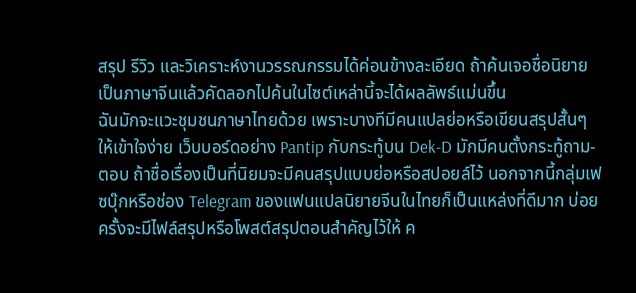สรุป รีวิว และวิเคราะห์งานวรรณกรรมได้ค่อนข้างละเอียด ถ้าค้นเจอชื่อนิยายเป็นภาษาจีนแล้วคัดลอกไปค้นในไซต์เหล่านี้จะได้ผลลัพธ์แม่นขึ้น
ฉันมักจะแวะชุมชนภาษาไทยด้วย เพราะบางทีมีคนแปลย่อหรือเขียนสรุปสั้นๆ ให้เข้าใจง่าย เว็บบอร์ดอย่าง Pantip กับกระทู้บน Dek-D มักมีคนตั้งกระทู้ถาม-ตอบ ถ้าชื่อเรื่องเป็นที่นิยมจะมีคนสรุปแบบย่อหรือสปอยล์ไว้ นอกจากนี้กลุ่มเฟซบุ๊กหรือช่อง Telegram ของแฟนแปลนิยายจีนในไทยก็เป็นแหล่งที่ดีมาก บ่อยครั้งจะมีไฟล์สรุปหรือโพสต์สรุปตอนสำคัญไว้ให้ ค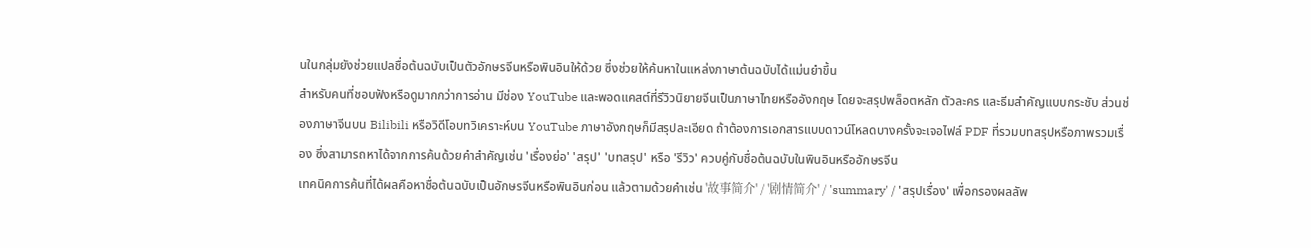นในกลุ่มยังช่วยแปลชื่อต้นฉบับเป็นตัวอักษรจีนหรือพินอินให้ด้วย ซึ่งช่วยให้ค้นหาในแหล่งภาษาต้นฉบับได้แม่นยำขึ้น
สำหรับคนที่ชอบฟังหรือดูมากกว่าการอ่าน มีช่อง YouTube และพอดแคสต์ที่รีวิวนิยายจีนเป็นภาษาไทยหรืออังกฤษ โดยจะสรุปพล็อตหลัก ตัวละคร และธีมสำคัญแบบกระชับ ส่วนช่องภาษาจีนบน Bilibili หรือวิดีโอบทวิเคราะห์บน YouTube ภาษาอังกฤษก็มีสรุปละเอียด ถ้าต้องการเอกสารแบบดาวน์โหลดบางครั้งจะเจอไฟล์ PDF ที่รวมบทสรุปหรือภาพรวมเรื่อง ซึ่งสามารถหาได้จากการค้นด้วยคำสำคัญเช่น 'เรื่องย่อ' 'สรุป' 'บทสรุป' หรือ 'รีวิว' ควบคู่กับชื่อต้นฉบับในพินอินหรืออักษรจีน
เทคนิคการค้นที่ได้ผลคือหาชื่อต้นฉบับเป็นอักษรจีนหรือพินอินก่อน แล้วตามด้วยคำเช่น '故事简介' / '剧情简介' / 'summary' / 'สรุปเรื่อง' เพื่อกรองผลลัพ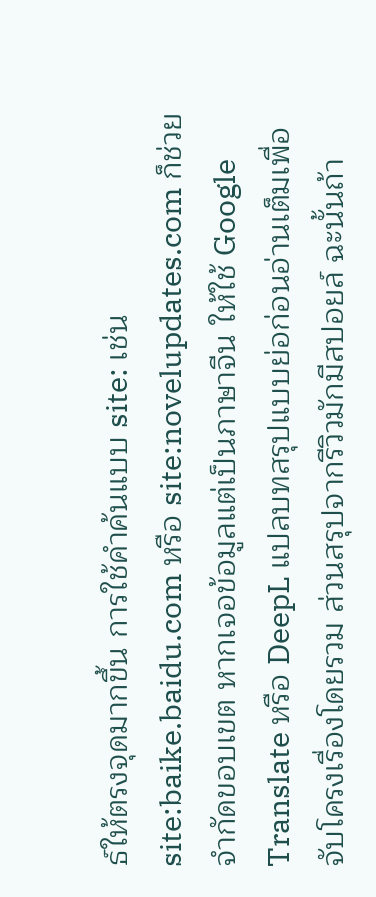ธ์ให้ตรงจุดมากขึ้น การใช้คำค้นแบบ site: เช่น site:baike.baidu.com หรือ site:novelupdates.com ก็ช่วยจำกัดขอบเขต หากเจอข้อมูลแต่เป็นภาษาจีน ให้ใช้ Google Translate หรือ DeepL แปลบทสรุปแบบย่อก่อนอ่านเต็มเพื่อจับโครงเรื่องโดยรวม ส่วนสรุปจากรีวิวมักมีสปอยล์ ฉะนั้นถ้า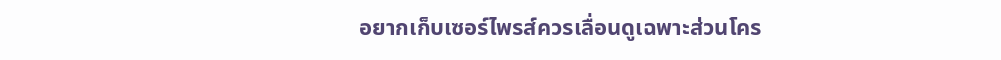อยากเก็บเซอร์ไพรส์ควรเลื่อนดูเฉพาะส่วนโคร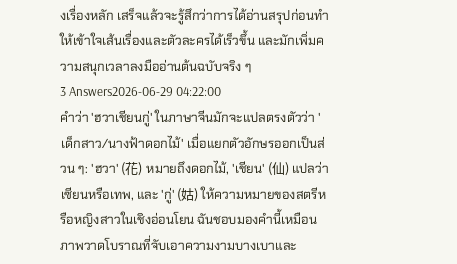งเรื่องหลัก เสร็จแล้วจะรู้สึกว่าการได้อ่านสรุปก่อนทำให้เข้าใจเส้นเรื่องและตัวละครได้เร็วขึ้น และมักเพิ่มความสนุกเวลาลงมืออ่านต้นฉบับจริง ๆ
3 Answers2026-06-29 04:22:00
คำว่า 'ฮวาเชียนกู่' ในภาษาจีนมักจะแปลตรงตัวว่า 'เด็กสาว/นางฟ้าดอกไม้' เมื่อแยกตัวอักษรออกเป็นส่วน ๆ: 'ฮวา' (花) หมายถึงดอกไม้, 'เชียน' (仙) แปลว่าเซียนหรือเทพ, และ 'กู่' (姑) ให้ความหมายของสตรีหรือหญิงสาวในเชิงอ่อนโยน ฉันชอบมองคำนี้เหมือนภาพวาดโบราณที่จับเอาความงามบางเบาและ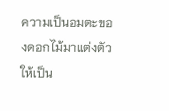ความเป็นอมตะของดอกไม้มาแต่งตัวให้เป็น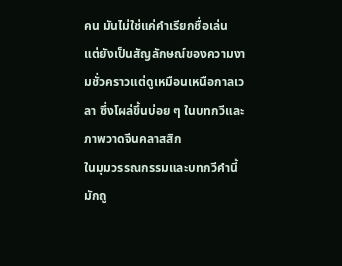คน มันไม่ใช่แค่คำเรียกชื่อเล่น แต่ยังเป็นสัญลักษณ์ของความงามชั่วคราวแต่ดูเหมือนเหนือกาลเวลา ซึ่งโผล่ขึ้นบ่อย ๆ ในบทกวีและภาพวาดจีนคลาสสิก
ในมุมวรรณกรรมและบทกวีคำนี้มักถู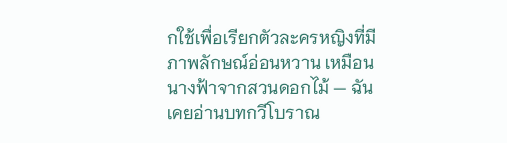กใช้เพื่อเรียกตัวละครหญิงที่มีภาพลักษณ์อ่อนหวาน เหมือนนางฟ้าจากสวนดอกไม้ — ฉันเคยอ่านบทกวีโบราณ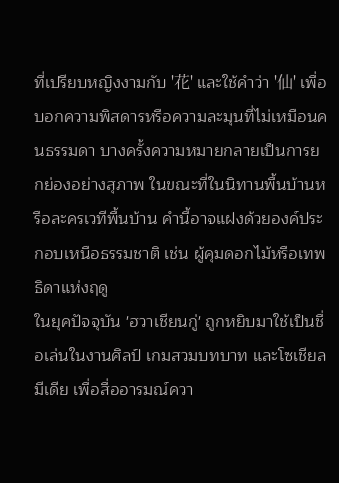ที่เปรียบหญิงงามกับ '花' และใช้คำว่า '仙' เพื่อบอกความพิสดารหรือความละมุนที่ไม่เหมือนคนธรรมดา บางครั้งความหมายกลายเป็นการยกย่องอย่างสุภาพ ในขณะที่ในนิทานพื้นบ้านหรือละครเวทีพื้นบ้าน คำนี้อาจแฝงด้วยองค์ประกอบเหนือธรรมชาติ เช่น ผู้คุมดอกไม้หรือเทพธิดาแห่งฤดู
ในยุคปัจจุบัน 'ฮวาเชียนกู่' ถูกหยิบมาใช้เป็นชื่อเล่นในงานศิลป์ เกมสวมบทบาท และโซเชียลมีเดีย เพื่อสื่ออารมณ์ควา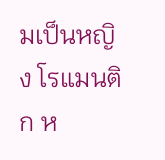มเป็นหญิง โรแมนติก ห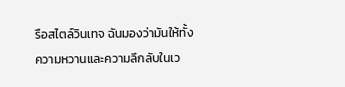รือสไตล์วินเทจ ฉันมองว่ามันให้ทั้งความหวานและความลึกลับในเว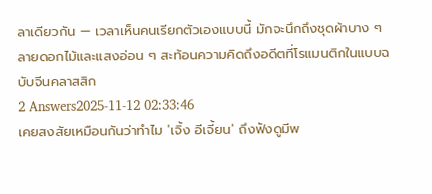ลาเดียวกัน — เวลาเห็นคนเรียกตัวเองแบบนี้ มักจะนึกถึงชุดผ้าบาง ๆ ลายดอกไม้และแสงอ่อน ๆ สะท้อนความคิดถึงอดีตที่โรแมนติกในแบบฉบับจีนคลาสสิก
2 Answers2025-11-12 02:33:46
เคยสงสัยเหมือนกันว่าทำไม 'เจิ้ง อีเจี้ยน' ถึงฟังดูมีพ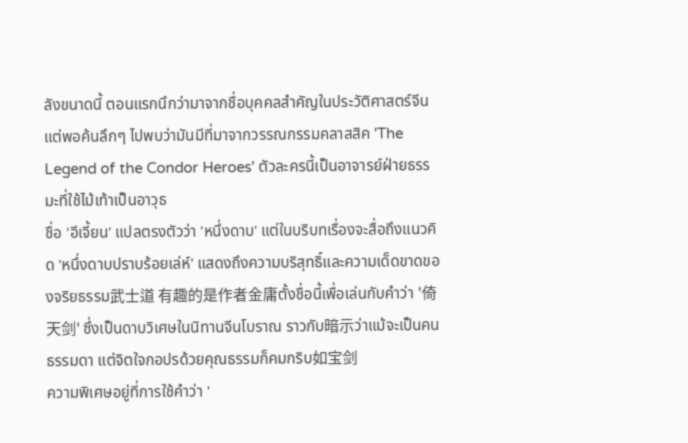ลังขนาดนี้ ตอนแรกนึกว่ามาจากชื่อบุคคลสำคัญในประวัติศาสตร์จีน แต่พอค้นลึกๆ ไปพบว่ามันมีที่มาจากวรรณกรรมคลาสสิค 'The Legend of the Condor Heroes' ตัวละครนี้เป็นอาจารย์ฝ่ายธรรมะที่ใช้ไม้เท้าเป็นอาวุธ
ชื่อ 'อีเจี้ยน' แปลตรงตัวว่า 'หนึ่งดาบ' แต่ในบริบทเรื่องจะสื่อถึงแนวคิด 'หนึ่งดาบปราบร้อยเล่ห์' แสดงถึงความบริสุทธิ์และความเด็ดขาดของจริยธรรม武士道 有趣的是作者金庸ตั้งชื่อนี้เพื่อเล่นกับคำว่า '倚天剑' ซึ่งเป็นดาบวิเศษในนิทานจีนโบราณ ราวกับ暗示ว่าแม้จะเป็นคนธรรมดา แต่จิตใจกอปรด้วยคุณธรรมก็คมกริบ如宝剑
ความพิเศษอยู่ที่การใช้คำว่า '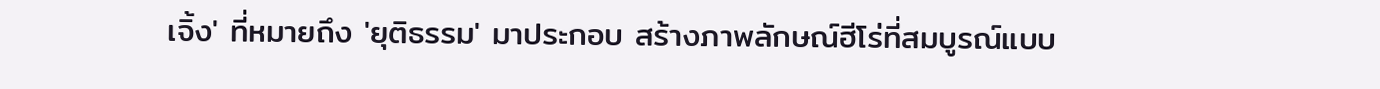เจิ้ง' ที่หมายถึง 'ยุติธรรม' มาประกอบ สร้างภาพลักษณ์ฮีโร่ที่สมบูรณ์แบบ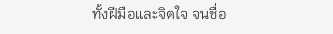ทั้งฝีมือและจิตใจ จนชื่อ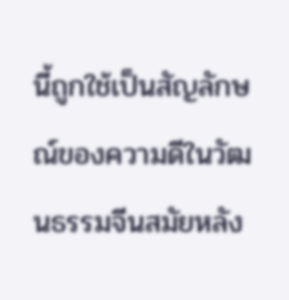นี้ถูกใช้เป็นสัญลักษณ์ของความดีในวัฒนธรรมจีนสมัยหลัง